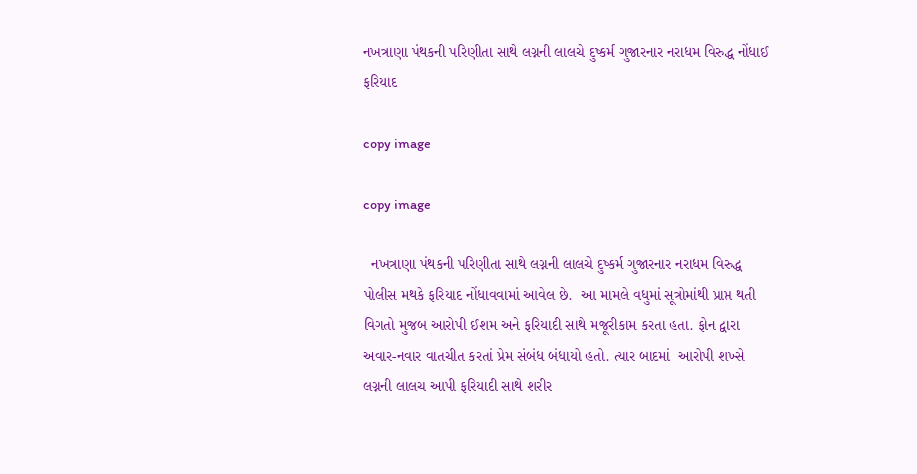નખત્રાણા પંથકની પરિણીતા સાથે લગ્નની લાલચે દુષ્કર્મ ગુજારનાર નરાધમ વિરુદ્ધ નોંધાઈ ફરિયાદ

copy image

copy image

  નખત્રાણા પંથકની પરિણીતા સાથે લગ્નની લાલચે દુષ્કર્મ ગુજારનાર નરાધમ વિરુદ્ધ પોલીસ મથકે ફરિયાદ નોંધાવવામાં આવેલ છે.  આ મામલે વધુમાં સૂત્રોમાંથી પ્રાપ્ત થતી વિગતો મુજબ આરોપી ઈશમ અને ફરિયાદી સાથે મજૂરીકામ કરતા હતા. ફોન દ્વારા અવાર-નવાર વાતચીત કરતાં પ્રેમ સંબંધ બંધાયો હતો. ત્યાર બાદમાં  આરોપી શખ્સે લગ્નની લાલચ આપી ફરિયાદી સાથે શરીર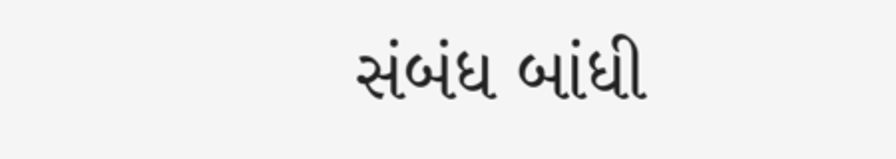સંબંધ બાંધી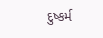દુષ્કર્મ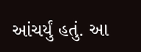આંચર્યું હતું. આ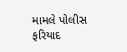મામલે પોલીસ ફરિયાદ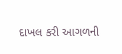દાખલ કરી આગળની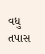વધુ તપાસ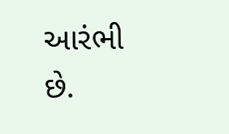આરંભી છે.